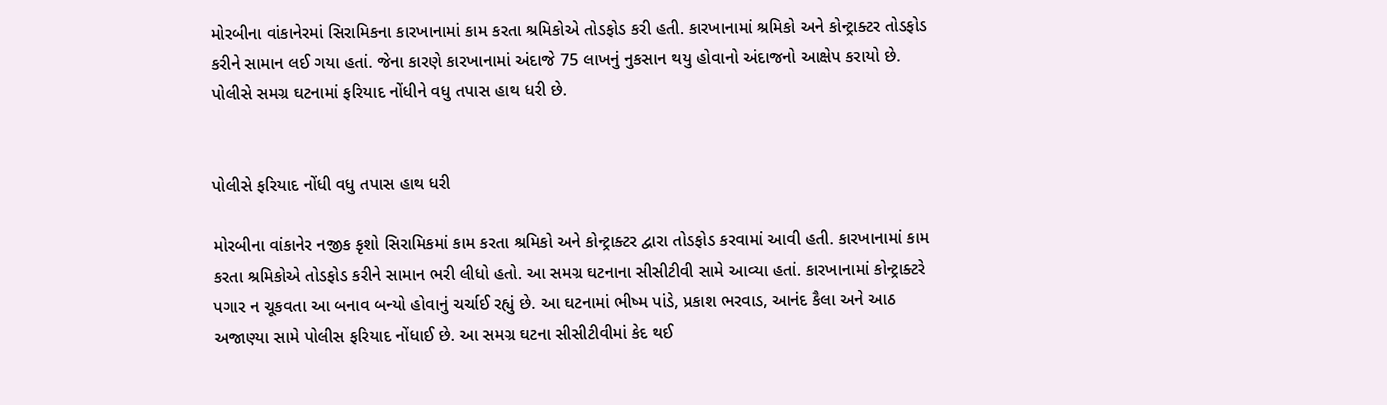મોરબીના વાંકાનેરમાં સિરામિકના કારખાનામાં કામ કરતા શ્રમિકોએ તોડફોડ કરી હતી. કારખાનામાં શ્રમિકો અને કોન્ટ્રાક્ટર તોડફોડ કરીને સામાન લઈ ગયા હતાં. જેના કારણે કારખાનામાં અંદાજે 75 લાખનું નુકસાન થયુ હોવાનો અંદાજનો આક્ષેપ કરાયો છે. પોલીસે સમગ્ર ઘટનામાં ફરિયાદ નોંધીને વધુ તપાસ હાથ ધરી છે.


પોલીસે ફરિયાદ નોંધી વધુ તપાસ હાથ ધરી

મોરબીના વાંકાનેર નજીક કૃશો સિરામિકમાં કામ કરતા શ્રમિકો અને કોન્ટ્રાક્ટર દ્વારા તોડફોડ કરવામાં આવી હતી. કારખાનામાં કામ કરતા શ્રમિકોએ તોડફોડ કરીને સામાન ભરી લીધો હતો. આ સમગ્ર ઘટનાના સીસીટીવી સામે આવ્યા હતાં. કારખાનામાં કોન્ટ્રાક્ટરે પગાર ન ચૂકવતા આ બનાવ બન્યો હોવાનું ચર્ચાઈ રહ્યું છે. આ ઘટનામાં ભીષ્મ પાંડે, પ્રકાશ ભરવાડ, આનંદ કૈલા અને આઠ અજાણ્યા સામે પોલીસ ફરિયાદ નોંધાઈ છે. આ સમગ્ર ઘટના સીસીટીવીમાં કેદ થઈ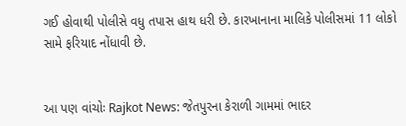ગઈ હોવાથી પોલીસે વધુ તપાસ હાથ ધરી છે. કારખાનાના માલિકે પોલીસમાં 11 લોકો સામે ફરિયાદ નોંધાવી છે.


આ પણ વાંચોઃ Rajkot News: જેતપુરના કેરાળી ગામમાં ભાદર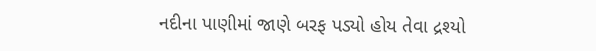નદીના પાણીમાં જાણે બરફ પડ્યો હોય તેવા દ્રશ્યો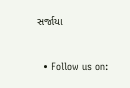સર્જાયા


  • Follow us on: